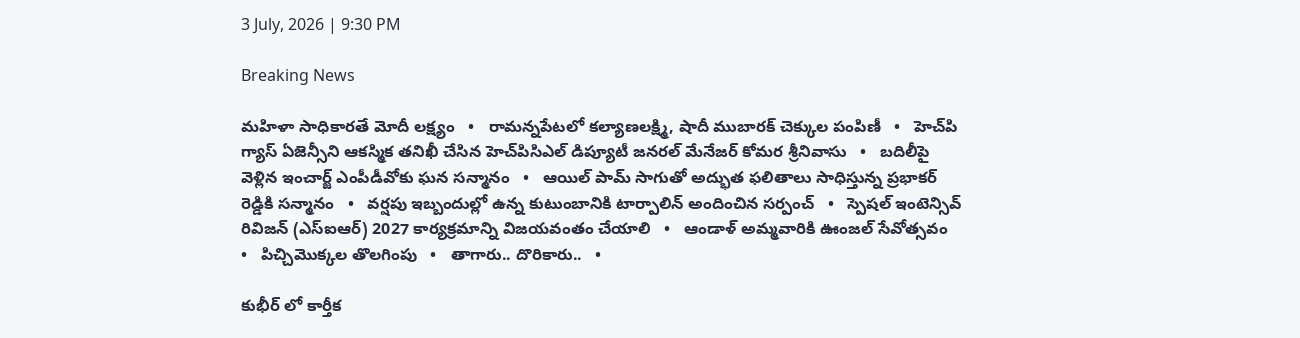3 July, 2026 | 9:30 PM

Breaking News

మహిళా సాధికారతే మోదీ లక్ష్యం   •   రామన్నపేటలో కల్యాణలక్ష్మి, షాదీ ముబారక్ చెక్కుల పంపిణీ   •   హెచ్‌పి గ్యాస్ ఏజెన్సీని ఆకస్మిక తనిఖీ చేసిన హెచ్‌పిసిఎల్ డిప్యూటీ జనరల్ మేనేజర్ కోమర శ్రీనివాసు   •   బదిలీపై వెళ్లిన ఇంచార్జ్ ఎంపీడీవోకు ఘన సన్మానం   •   ఆయిల్ పామ్ సాగుతో అద్భుత ఫలితాలు సాధిస్తున్న ప్రభాకర్ రెడ్డికి సన్మానం   •   వర్షపు ఇబ్బందుల్లో ఉన్న కుటుంబానికి టార్పాలిన్ అందించిన సర్పంచ్   •   స్పెషల్ ఇంటెన్సివ్ రివిజన్ (ఎస్ఐఆర్) 2027 కార్యక్రమాన్ని విజయవంతం చేయాలి   •   ఆండాళ్ అమ్మవారికి ఊంజల్ సేవోత్సవం   •   పిచ్చిమొక్కల తొలగింపు   •   తాగారు.. దొరికారు..   •

కుభీర్ లో కార్తీక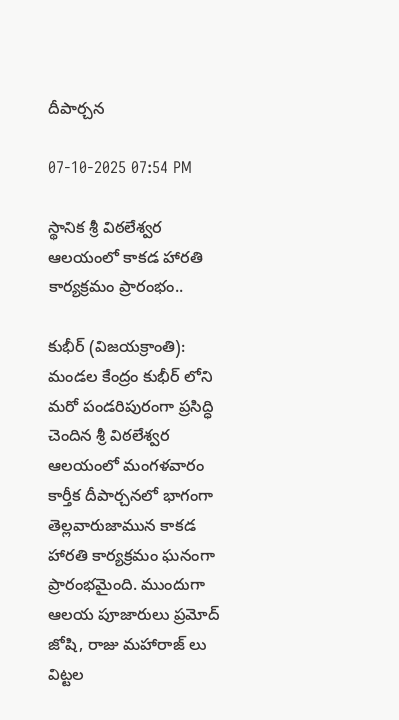దీపార్చన

07-10-2025 07:54 PM

స్థానిక శ్రీ విఠలేశ్వర ఆలయంలో కాకడ హారతి కార్యక్రమం ప్రారంభం..

కుభీర్ (విజయక్రాంతి): మండల కేంద్రం కుభీర్ లోని మరో పండరిపురంగా ప్రసిద్ధి చెందిన శ్రీ విఠలేశ్వర ఆలయంలో మంగళవారం కార్తీక దీపార్చనలో భాగంగా తెల్లవారుజామున కాకడ హారతి కార్యక్రమం ఘనంగా ప్రారంభమైంది. ముందుగా ఆలయ పూజారులు ప్రమోద్ జోషి, రాజు మహారాజ్ లు విట్టల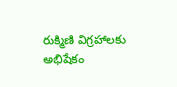రుక్మిణి విగ్రహాలకు అభిషేకం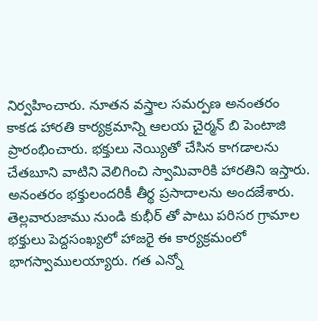నిర్వహించారు. నూతన వస్త్రాల సమర్పణ అనంతరం కాకడ హారతి కార్యక్రమాన్ని ఆలయ చైర్మన్ బి పెంటాజి ప్రారంభించారు. భక్తులు నెయ్యితో చేసిన కాగడాలను చేతబూని వాటిని వెలిగించి స్వామివారికి హారతిని ఇస్తారు. అనంతరం భక్తులందరికీ తీర్థ ప్రసాదాలను అందజేశారు. తెల్లవారుజాము నుండి కుభీర్ తో పాటు పరిసర గ్రామాల భక్తులు పెద్దసంఖ్యలో హాజరై ఈ కార్యక్రమంలో భాగస్వాములయ్యారు. గత ఎన్నో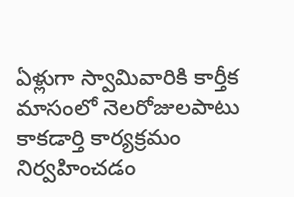ఏళ్లుగా స్వామివారికి కార్తీక మాసంలో నెలరోజులపాటు కాకడార్తి కార్యక్రమం నిర్వహించడం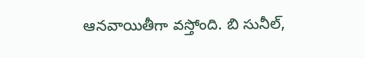ఆనవాయితీగా వస్తోంది. బి సునీల్,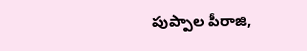పుప్పాల పీరాజి,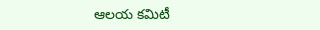ఆలయ కమిటీ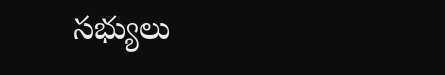సభ్యులు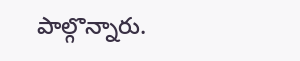పాల్గొన్నారు.